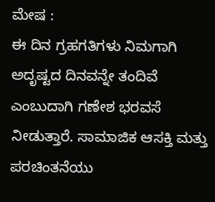ಮೇಷ :
ಈ ದಿನ ಗ್ರಹಗತಿಗಳು ನಿಮಗಾಗಿ ಅದೃಷ್ಟದ ದಿನವನ್ನೇ ತಂದಿವೆ ಎಂಬುದಾಗಿ ಗಣೇಶ ಭರವಸೆ ನೀಡುತ್ತಾರೆ. ಸಾಮಾಜಿಕ ಆಸಕ್ತಿ ಮತ್ತು ಪರಚಿಂತನೆಯು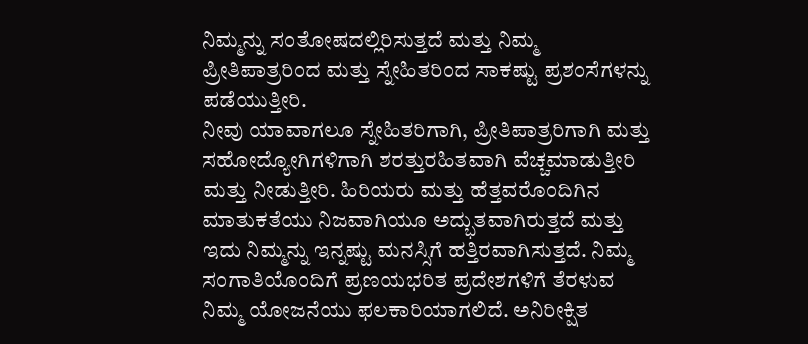ನಿಮ್ಮನ್ನು ಸಂತೋಷದಲ್ಲಿರಿಸುತ್ತದೆ ಮತ್ತು ನಿಮ್ಮ ಪ್ರೀತಿಪಾತ್ರರಿಂದ ಮತ್ತು ಸ್ನೇಹಿತರಿಂದ ಸಾಕಷ್ಟು ಪ್ರಶಂಸೆಗಳನ್ನು ಪಡೆಯುತ್ತೀರಿ.
ನೀವು ಯಾವಾಗಲೂ ಸ್ನೇಹಿತರಿಗಾಗಿ, ಪ್ರೀತಿಪಾತ್ರರಿಗಾಗಿ ಮತ್ತು ಸಹೋದ್ಯೋಗಿಗಳಿಗಾಗಿ ಶರತ್ತುರಹಿತವಾಗಿ ವೆಚ್ಚಮಾಡುತ್ತೀರಿ ಮತ್ತು ನೀಡುತ್ತೀರಿ. ಹಿರಿಯರು ಮತ್ತು ಹೆತ್ತವರೊಂದಿಗಿನ ಮಾತುಕತೆಯು ನಿಜವಾಗಿಯೂ ಅದ್ಭುತವಾಗಿರುತ್ತದೆ ಮತ್ತು ಇದು ನಿಮ್ಮನ್ನು ಇನ್ನಷ್ಟು ಮನಸ್ಸಿಗೆ ಹತ್ತಿರವಾಗಿಸುತ್ತದೆ. ನಿಮ್ಮ ಸಂಗಾತಿಯೊಂದಿಗೆ ಪ್ರಣಯಭರಿತ ಪ್ರದೇಶಗಳಿಗೆ ತೆರಳುವ ನಿಮ್ಮ ಯೋಜನೆಯು ಫಲಕಾರಿಯಾಗಲಿದೆ. ಅನಿರೀಕ್ಷಿತ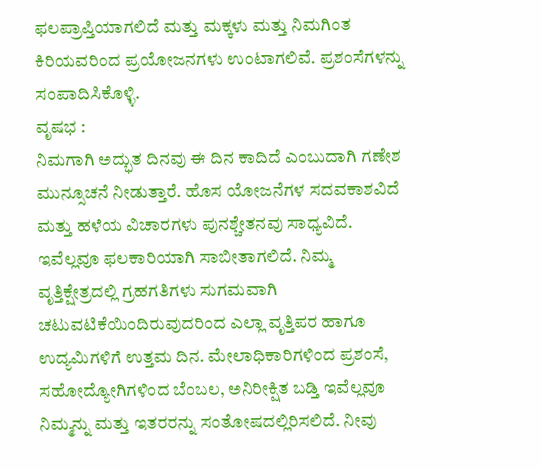ಫಲಪ್ರಾಪ್ತಿಯಾಗಲಿದೆ ಮತ್ತು ಮಕ್ಕಳು ಮತ್ತು ನಿಮಗಿಂತ ಕಿರಿಯವರಿಂದ ಪ್ರಯೋಜನಗಳು ಉಂಟಾಗಲಿವೆ. ಪ್ರಶಂಸೆಗಳನ್ನು ಸಂಪಾದಿಸಿಕೊಳ್ಳಿ.
ವೃಷಭ :
ನಿಮಗಾಗಿ ಅದ್ಭುತ ದಿನವು ಈ ದಿನ ಕಾದಿದೆ ಎಂಬುದಾಗಿ ಗಣೇಶ ಮುನ್ಸೂಚನೆ ನೀಡುತ್ತಾರೆ. ಹೊಸ ಯೋಜನೆಗಳ ಸದವಕಾಶವಿದೆ ಮತ್ತು ಹಳೆಯ ವಿಚಾರಗಳು ಪುನಶ್ಚೇತನವು ಸಾಧ್ಯವಿದೆ. ಇವೆಲ್ಲವೂ ಫಲಕಾರಿಯಾಗಿ ಸಾಬೀತಾಗಲಿದೆ. ನಿಮ್ಮ ವೃತ್ತಿಕ್ಷೇತ್ರದಲ್ಲಿ ಗ್ರಹಗತಿಗಳು ಸುಗಮವಾಗಿ ಚಟುವಟಿಕೆಯಿಂದಿರುವುದರಿಂದ ಎಲ್ಲಾ ವೃತ್ತಿಪರ ಹಾಗೂ ಉದ್ಯಮಿಗಳಿಗೆ ಉತ್ತಮ ದಿನ. ಮೇಲಾಧಿಕಾರಿಗಳಿಂದ ಪ್ರಶಂಸೆ, ಸಹೋದ್ಯೋಗಿಗಳಿಂದ ಬೆಂಬಲ, ಅನಿರೀಕ್ಷಿತ ಬಡ್ತಿ ಇವೆಲ್ಲವೂ ನಿಮ್ಮನ್ನು ಮತ್ತು ಇತರರನ್ನು ಸಂತೋಷದಲ್ಲಿರಿಸಲಿದೆ. ನೀವು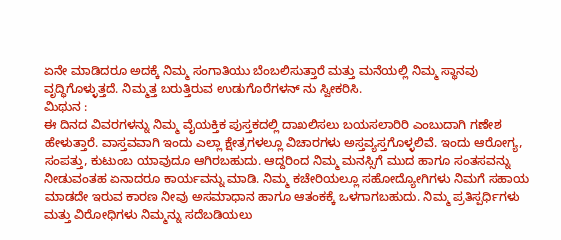ಏನೇ ಮಾಡಿದರೂ ಅದಕ್ಕೆ ನಿಮ್ಮ ಸಂಗಾತಿಯು ಬೆಂಬಲಿಸುತ್ತಾರೆ ಮತ್ತು ಮನೆಯಲ್ಲಿ ನಿಮ್ಮ ಸ್ಥಾನವು ವೃದ್ಧಿಗೊಳ್ಳುತ್ತದೆ. ನಿಮ್ಮತ್ತ ಬರುತ್ತಿರುವ ಉಡುಗೊರೆಗಳನ್ ನು ಸ್ವೀಕರಿಸಿ.
ಮಿಥುನ :
ಈ ದಿನದ ವಿವರಗಳನ್ನು ನಿಮ್ಮ ವೈಯಕ್ತಿಕ ಪುಸ್ತಕದಲ್ಲಿ ದಾಖಲಿಸಲು ಬಯಸಲಾರಿರಿ ಎಂಬುದಾಗಿ ಗಣೇಶ ಹೇಳುತ್ತಾರೆ. ವಾಸ್ತವವಾಗಿ ಇಂದು ಎಲ್ಲಾ ಕ್ಷೇತ್ರಗಳಲ್ಲೂ ವಿಚಾರಗಳು ಅಸ್ತವ್ಯಸ್ತಗೊಳ್ಳಲಿವೆ. ಇಂದು ಆರೋಗ್ಯ, ಸಂಪತ್ತು, ಕುಟುಂಬ ಯಾವುದೂ ಆಗಿರಬಹುದು. ಆದ್ದರಿಂದ ನಿಮ್ಮ ಮನಸ್ಸಿಗೆ ಮುದ ಹಾಗೂ ಸಂತಸವನ್ನು ನೀಡುವಂತಹ ಏನಾದರೂ ಕಾರ್ಯವನ್ನು ಮಾಡಿ. ನಿಮ್ಮ ಕಚೇರಿಯಲ್ಲೂ ಸಹೋದ್ಯೋಗಿಗಳು ನಿಮಗೆ ಸಹಾಯ ಮಾಡದೇ ಇರುವ ಕಾರಣ ನೀವು ಅಸಮಾಧಾನ ಹಾಗೂ ಆತಂಕಕ್ಕೆ ಒಳಗಾಗಬಹುದು. ನಿಮ್ಮ ಪ್ರತಿಸ್ಪರ್ಧಿಗಳು ಮತ್ತು ವಿರೋಧಿಗಳು ನಿಮ್ಮನ್ನು ಸದೆಬಡಿಯಲು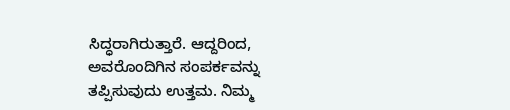ಸಿದ್ಧರಾಗಿರುತ್ತಾರೆ. ಆದ್ದರಿಂದ, ಅವರೊಂದಿಗಿನ ಸಂಪರ್ಕವನ್ನು ತಪ್ಪಿಸುವುದು ಉತ್ತಮ. ನಿಮ್ಮ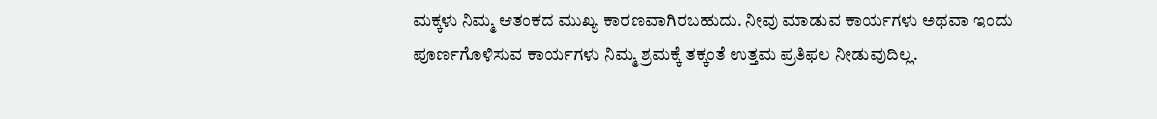ಮಕ್ಕಳು ನಿಮ್ಮ ಆತಂಕದ ಮುಖ್ಯ ಕಾರಣವಾಗಿರಬಹುದು. ನೀವು ಮಾಡುವ ಕಾರ್ಯಗಳು ಅಥವಾ ಇಂದು ಪೂರ್ಣಗೊಳಿಸುವ ಕಾರ್ಯಗಳು ನಿಮ್ಮ ಶ್ರಮಕ್ಕೆ ತಕ್ಕಂತೆ ಉತ್ತಮ ಪ್ರತಿಫಲ ನೀಡುವುದಿಲ್ಲ.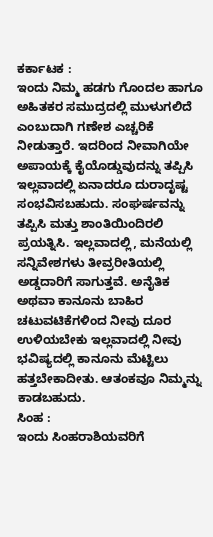ಕರ್ಕಾಟಕ :
ಇಂದು ನಿಮ್ಮ ಹಡಗು ಗೊಂದಲ ಹಾಗೂ ಅಹಿತಕರ ಸಮುದ್ರದಲ್ಲಿ ಮುಳುಗಲಿದೆ ಎಂಬುದಾಗಿ ಗಣೇಶ ಎಚ್ಚರಿಕೆ ನೀಡುತ್ತಾರೆ. ಇದರಿಂದ ನೀವಾಗಿಯೇ ಅಪಾಯಕ್ಕೆ ಕೈಯೊಡ್ಡುವುದನ್ನು ತಪ್ಪಿಸಿ ಇಲ್ಲವಾದಲ್ಲಿ ಏನಾದರೂ ದುರಾದೃಷ್ಟ ಸಂಭವಿಸಬಹುದು. ಸಂಘರ್ಷವನ್ನು ತಪ್ಪಿಸಿ ಮತ್ತು ಶಾಂತಿಯಿಂದಿರಲಿ ಪ್ರಯತ್ನಿಸಿ. ಇಲ್ಲವಾದಲ್ಲಿ, ಮನೆಯಲ್ಲಿ ಸನ್ನಿವೇಶಗಳು ತೀವ್ರರೀತಿಯಲ್ಲಿ ಅಡ್ಡದಾರಿಗೆ ಸಾಗುತ್ತವೆ. ಅನೈತಿಕ ಅಥವಾ ಕಾನೂನು ಬಾಹಿರ ಚಟುವಟಿಕೆಗಳಿಂದ ನೀವು ದೂರ ಉಳಿಯಬೇಕು ಇಲ್ಲವಾದಲ್ಲಿ ನೀವು ಭವಿಷ್ಯದಲ್ಲಿ ಕಾನೂನು ಮೆಟ್ಟಿಲು ಹತ್ತಬೇಕಾದೀತು. ಆತಂಕವೂ ನಿಮ್ಮನ್ನು ಕಾಡಬಹುದು.
ಸಿಂಹ :
ಇಂದು ಸಿಂಹರಾಶಿಯವರಿಗೆ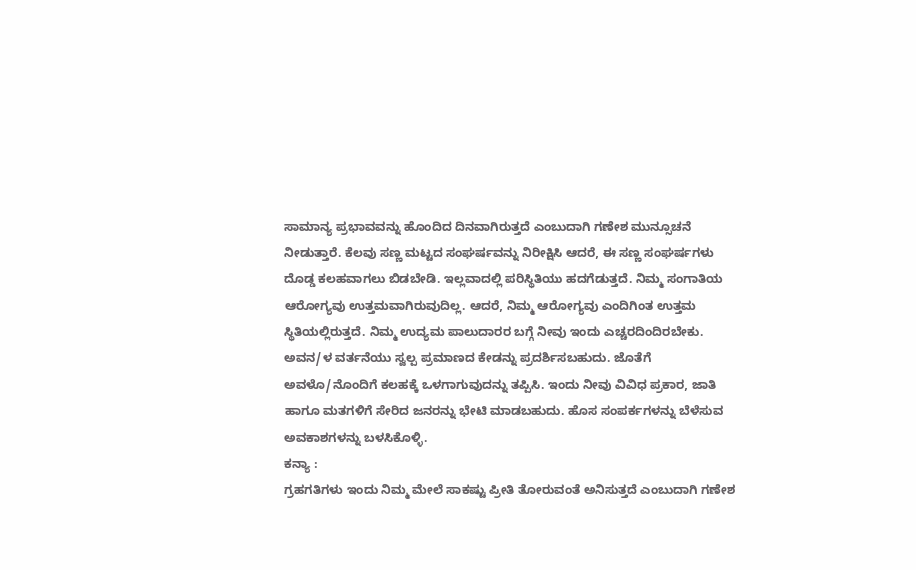ಸಾಮಾನ್ಯ ಪ್ರಭಾವವನ್ನು ಹೊಂದಿದ ದಿನವಾಗಿರುತ್ತದೆ ಎಂಬುದಾಗಿ ಗಣೇಶ ಮುನ್ಸೂಚನೆ ನೀಡುತ್ತಾರೆ. ಕೆಲವು ಸಣ್ಣ ಮಟ್ಟದ ಸಂಘರ್ಷವನ್ನು ನಿರೀಕ್ಷಿಸಿ ಆದರೆ, ಈ ಸಣ್ಣ ಸಂಘರ್ಷಗಳು ದೊಡ್ಡ ಕಲಹವಾಗಲು ಬಿಡಬೇಡಿ. ಇಲ್ಲವಾದಲ್ಲಿ ಪರಿಸ್ಥಿತಿಯು ಹದಗೆಡುತ್ತದೆ. ನಿಮ್ಮ ಸಂಗಾತಿಯ ಆರೋಗ್ಯವು ಉತ್ತಮವಾಗಿರುವುದಿಲ್ಲ. ಆದರೆ, ನಿಮ್ಮ ಆರೋಗ್ಯವು ಎಂದಿಗಿಂತ ಉತ್ತಮ ಸ್ಥಿತಿಯಲ್ಲಿರುತ್ತದೆ. ನಿಮ್ಮ ಉದ್ಯಮ ಪಾಲುದಾರರ ಬಗ್ಗೆ ನೀವು ಇಂದು ಎಚ್ಚರದಿಂದಿರಬೇಕು. ಅವನ/ಳ ವರ್ತನೆಯು ಸ್ವಲ್ಪ ಪ್ರಮಾಣದ ಕೇಡನ್ನು ಪ್ರದರ್ಶಿಸಬಹುದು. ಜೊತೆಗೆ ಅವಳೊ/ನೊಂದಿಗೆ ಕಲಹಕ್ಕೆ ಒಳಗಾಗುವುದನ್ನು ತಪ್ಪಿಸಿ. ಇಂದು ನೀವು ವಿವಿಧ ಪ್ರಕಾರ, ಜಾತಿ ಹಾಗೂ ಮತಗಳಿಗೆ ಸೇರಿದ ಜನರನ್ನು ಭೇಟಿ ಮಾಡಬಹುದು. ಹೊಸ ಸಂಪರ್ಕಗಳನ್ನು ಬೆಳೆಸುವ ಅವಕಾಶಗಳನ್ನು ಬಳಸಿಕೊಳ್ಳಿ.
ಕನ್ಯಾ :
ಗ್ರಹಗತಿಗಳು ಇಂದು ನಿಮ್ಮ ಮೇಲೆ ಸಾಕಷ್ಟು ಪ್ರೀತಿ ತೋರುವಂತೆ ಅನಿಸುತ್ತದೆ ಎಂಬುದಾಗಿ ಗಣೇಶ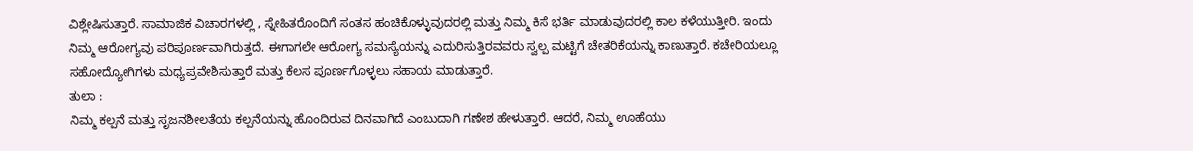ವಿಶ್ಲೇಷಿಸುತ್ತಾರೆ. ಸಾಮಾಜಿಕ ವಿಚಾರಗಳಲ್ಲಿ , ಸ್ನೇಹಿತರೊಂದಿಗೆ ಸಂತಸ ಹಂಚಿಕೊಳ್ಳುವುದರಲ್ಲಿ ಮತ್ತು ನಿಮ್ಮ ಕಿಸೆ ಭರ್ತಿ ಮಾಡುವುದರಲ್ಲಿ ಕಾಲ ಕಳೆಯುತ್ತೀರಿ. ಇಂದು ನಿಮ್ಮ ಆರೋಗ್ಯವು ಪರಿಪೂರ್ಣವಾಗಿರುತ್ತದೆ. ಈಗಾಗಲೇ ಆರೋಗ್ಯ ಸಮಸ್ಯೆಯನ್ನು ಎದುರಿಸುತ್ತಿರವವರು ಸ್ವಲ್ಪ ಮಟ್ಟಿಗೆ ಚೇತರಿಕೆಯನ್ನು ಕಾಣುತ್ತಾರೆ. ಕಚೇರಿಯಲ್ಲೂ ಸಹೋದ್ಯೋಗಿಗಳು ಮಧ್ಯಪ್ರವೇಶಿಸುತ್ತಾರೆ ಮತ್ತು ಕೆಲಸ ಪೂರ್ಣಗೊಳ್ಳಲು ಸಹಾಯ ಮಾಡುತ್ತಾರೆ.
ತುಲಾ :
ನಿಮ್ಮ ಕಲ್ಪನೆ ಮತ್ತು ಸೃಜನಶೀಲತೆಯ ಕಲ್ಪನೆಯನ್ನು ಹೊಂದಿರುವ ದಿನವಾಗಿದೆ ಎಂಬುದಾಗಿ ಗಣೇಶ ಹೇಳುತ್ತಾರೆ. ಆದರೆ, ನಿಮ್ಮ ಊಹೆಯು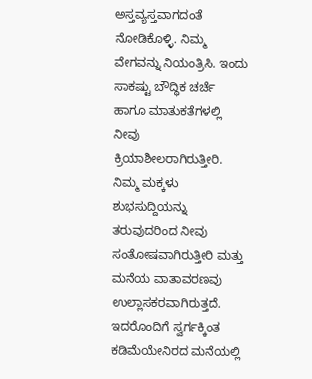ಅಸ್ತವ್ಯಸ್ತವಾಗದಂತೆ ನೋಡಿಕೊಳ್ಳಿ. ನಿಮ್ಮ ವೇಗವನ್ನು ನಿಯಂತ್ರಿಸಿ. ಇಂದು ಸಾಕಷ್ಟು ಬೌದ್ಧಿಕ ಚರ್ಚೆ ಹಾಗೂ ಮಾತುಕತೆಗಳಲ್ಲಿ ನೀವು ಕ್ರಿಯಾಶೀಲರಾಗಿರುತ್ತೀರಿ. ನಿಮ್ಮ ಮಕ್ಕಳು ಶುಭಸುದ್ದಿಯನ್ನು ತರುವುದರಿಂದ ನೀವು ಸಂತೋಷವಾಗಿರುತ್ತೀರಿ ಮತ್ತು ಮನೆಯ ವಾತಾವರಣವು ಉಲ್ಲಾಸಕರವಾಗಿರುತ್ತದೆ. ಇದರೊಂದಿಗೆ ಸ್ವರ್ಗಕ್ಕಿಂತ ಕಡಿಮೆಯೇನಿರದ ಮನೆಯಲ್ಲಿ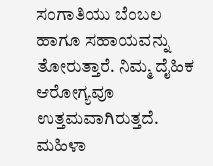ಸಂಗಾತಿಯು ಬೆಂಬಲ ಹಾಗೂ ಸಹಾಯವನ್ನು ತೋರುತ್ತಾರೆ. ನಿಮ್ಮ ದೈಹಿಕ ಆರೋಗ್ಯವೂ ಉತ್ತಮವಾಗಿರುತ್ತದೆ. ಮಹಿಳಾ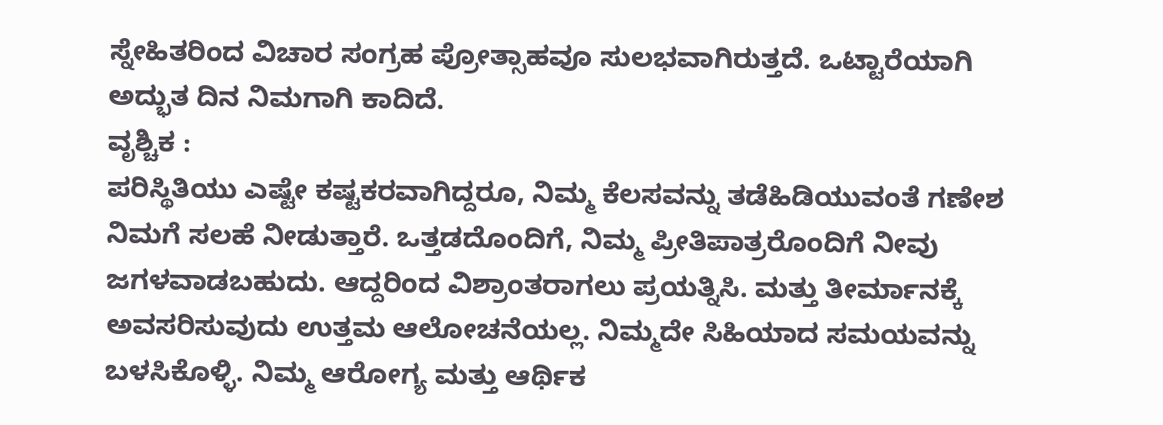ಸ್ನೇಹಿತರಿಂದ ವಿಚಾರ ಸಂಗ್ರಹ ಪ್ರೋತ್ಸಾಹವೂ ಸುಲಭವಾಗಿರುತ್ತದೆ. ಒಟ್ಟಾರೆಯಾಗಿ ಅದ್ಭುತ ದಿನ ನಿಮಗಾಗಿ ಕಾದಿದೆ.
ವೃಶ್ಚಿಕ :
ಪರಿಸ್ಥಿತಿಯು ಎಷ್ಟೇ ಕಷ್ಟಕರವಾಗಿದ್ದರೂ, ನಿಮ್ಮ ಕೆಲಸವನ್ನು ತಡೆಹಿಡಿಯುವಂತೆ ಗಣೇಶ ನಿಮಗೆ ಸಲಹೆ ನೀಡುತ್ತಾರೆ. ಒತ್ತಡದೊಂದಿಗೆ, ನಿಮ್ಮ ಪ್ರೀತಿಪಾತ್ರರೊಂದಿಗೆ ನೀವು ಜಗಳವಾಡಬಹುದು. ಆದ್ದರಿಂದ ವಿಶ್ರಾಂತರಾಗಲು ಪ್ರಯತ್ನಿಸಿ. ಮತ್ತು ತೀರ್ಮಾನಕ್ಕೆ ಅವಸರಿಸುವುದು ಉತ್ತಮ ಆಲೋಚನೆಯಲ್ಲ. ನಿಮ್ಮದೇ ಸಿಹಿಯಾದ ಸಮಯವನ್ನು ಬಳಸಿಕೊಳ್ಳಿ. ನಿಮ್ಮ ಆರೋಗ್ಯ ಮತ್ತು ಆರ್ಥಿಕ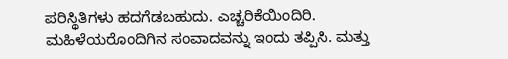ಪರಿಸ್ಥಿತಿಗಳು ಹದಗೆಡಬಹುದು. ಎಚ್ಚರಿಕೆಯಿಂದಿರಿ. ಮಹಿಳೆಯರೊಂದಿಗಿನ ಸಂವಾದವನ್ನು ಇಂದು ತಪ್ಪಿಸಿ. ಮತ್ತು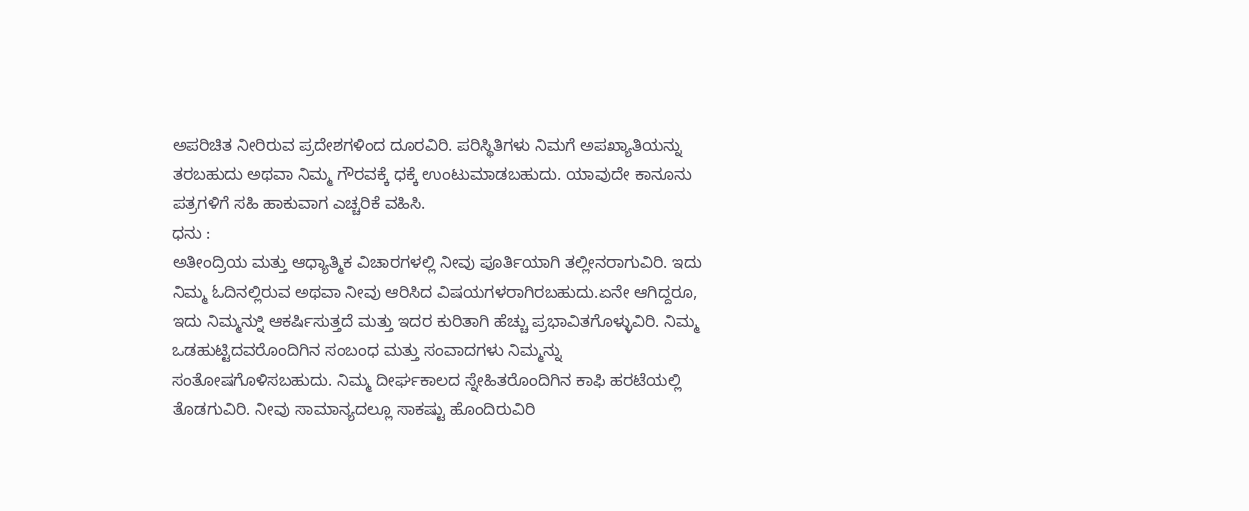ಅಪರಿಚಿತ ನೀರಿರುವ ಪ್ರದೇಶಗಳಿಂದ ದೂರವಿರಿ. ಪರಿಸ್ಥಿತಿಗಳು ನಿಮಗೆ ಅಪಖ್ಯಾತಿಯನ್ನು ತರಬಹುದು ಅಥವಾ ನಿಮ್ಮ ಗೌರವಕ್ಕೆ ಧಕ್ಕೆ ಉಂಟುಮಾಡಬಹುದು. ಯಾವುದೇ ಕಾನೂನು ಪತ್ರಗಳಿಗೆ ಸಹಿ ಹಾಕುವಾಗ ಎಚ್ಚರಿಕೆ ವಹಿಸಿ.
ಧನು :
ಅತೀಂದ್ರಿಯ ಮತ್ತು ಆಧ್ಯಾತ್ಮಿಕ ವಿಚಾರಗಳಲ್ಲಿ ನೀವು ಪೂರ್ತಿಯಾಗಿ ತಲ್ಲೀನರಾಗುವಿರಿ. ಇದು ನಿಮ್ಮ ಓದಿನಲ್ಲಿರುವ ಅಥವಾ ನೀವು ಆರಿಸಿದ ವಿಷಯಗಳರಾಗಿರಬಹುದು.ಏನೇ ಆಗಿದ್ದರೂ, ಇದು ನಿಮ್ಮನ್ನುಿ ಆಕರ್ಷಿಸುತ್ತದೆ ಮತ್ತು ಇದರ ಕುರಿತಾಗಿ ಹೆಚ್ಚು ಪ್ರಭಾವಿತಗೊಳ್ಳುವಿರಿ. ನಿಮ್ಮ ಒಡಹುಟ್ಟಿದವರೊಂದಿಗಿನ ಸಂಬಂಧ ಮತ್ತು ಸಂವಾದಗಳು ನಿಮ್ಮನ್ನು ಸಂತೋಷಗೊಳಿಸಬಹುದು. ನಿಮ್ಮ ದೀರ್ಘಕಾಲದ ಸ್ನೇಹಿತರೊಂದಿಗಿನ ಕಾಫಿ ಹರಟೆಯಲ್ಲಿ ತೊಡಗುವಿರಿ. ನೀವು ಸಾಮಾನ್ಯದಲ್ಲೂ ಸಾಕಷ್ಟು ಹೊಂದಿರುವಿರಿ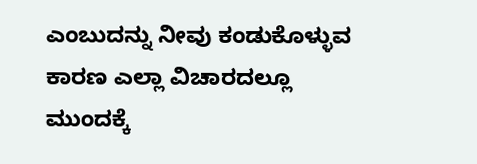ಎಂಬುದನ್ನು ನೀವು ಕಂಡುಕೊಳ್ಳುವ ಕಾರಣ ಎಲ್ಲಾ ವಿಚಾರದಲ್ಲೂ ಮುಂದಕ್ಕೆ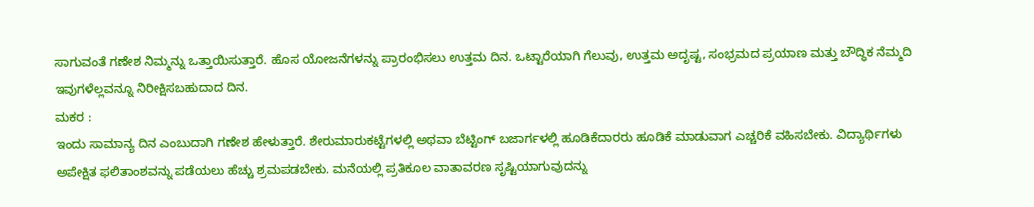ಸಾಗುವಂತೆ ಗಣೇಶ ನಿಮ್ಮನ್ನು ಒತ್ತಾಯಿಸುತ್ತಾರೆ. ಹೊಸ ಯೋಜನೆಗಳನ್ನು ಪ್ರಾರಂಭಿಸಲು ಉತ್ತಮ ದಿನ. ಒಟ್ಟಾರೆಯಾಗಿ ಗೆಲುವು, ಉತ್ತಮ ಅದೃಷ್ಟ, ಸಂಭ್ರಮದ ಪ್ರಯಾಣ ಮತ್ತು ಬೌದ್ಧಿಕ ನೆಮ್ಮದಿ ಇವುಗಳೆಲ್ಲವನ್ನೂ ನಿರೀಕ್ಷಿಸಬಹುದಾದ ದಿನ.
ಮಕರ :
ಇಂದು ಸಾಮಾನ್ಯ ದಿನ ಎಂಬುದಾಗಿ ಗಣೇಶ ಹೇಳುತ್ತಾರೆ. ಶೇರುಮಾರುಕಟ್ಟೆಗಳಲ್ಲಿ ಅಥವಾ ಬೆಟ್ಟಿಂಗ್ ಬಜಾರ್ಗಳಲ್ಲಿ ಹೂಡಿಕೆದಾರರು ಹೂಡಿಕೆ ಮಾಡುವಾಗ ಎಚ್ಚರಿಕೆ ವಹಿಸಬೇಕು. ವಿದ್ಯಾರ್ಥಿಗಳು ಅಪೇಕ್ಷಿತ ಫಲಿತಾಂಶವನ್ನು ಪಡೆಯಲು ಹೆಚ್ಚು ಶ್ರಮಪಡಬೇಕು. ಮನೆಯಲ್ಲಿ ಪ್ರತಿಕೂಲ ವಾತಾವರಣ ಸೃಷ್ಟಿಯಾಗುವುದನ್ನು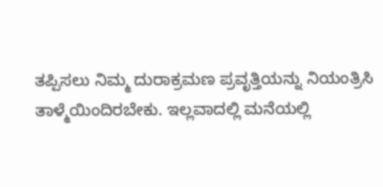ತಪ್ಪಿಸಲು ನಿಮ್ಮ ದುರಾಕ್ರಮಣ ಪ್ರವೃತ್ತಿಯನ್ನು ನಿಯಂತ್ರಿಸಿ ತಾಳ್ಮೆಯಿಂದಿರಬೇಕು. ಇಲ್ಲವಾದಲ್ಲಿ ಮನೆಯಲ್ಲಿ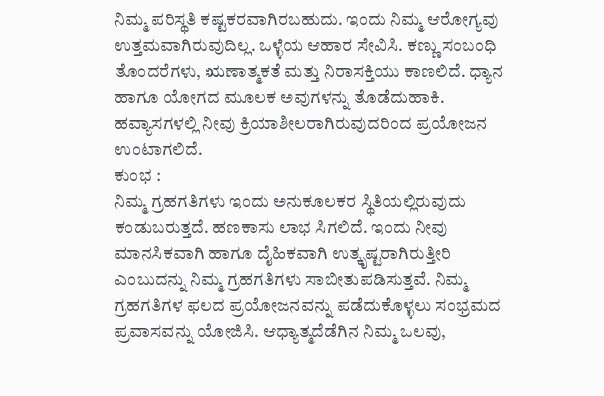ನಿಮ್ಮ ಪರಿಸ್ಥತಿ ಕಷ್ಟಕರವಾಗಿರಬಹುದು. ಇಂದು ನಿಮ್ಮ ಆರೋಗ್ಯವು ಉತ್ತಮವಾಗಿರುವುದಿಲ್ಲ. ಒಳ್ಳೆಯ ಆಹಾರ ಸೇವಿಸಿ. ಕಣ್ಣು ಸಂಬಂಧಿ ತೊಂದರೆಗಳು, ಋಣಾತ್ಮಕತೆ ಮತ್ತು ನಿರಾಸಕ್ತಿಯು ಕಾಣಲಿದೆ. ಧ್ಯಾನ ಹಾಗೂ ಯೋಗದ ಮೂಲಕ ಅವುಗಳನ್ನು ತೊಡೆದುಹಾಕಿ. ಹವ್ಯಾಸಗಳಲ್ಲಿ ನೀವು ಕ್ರಿಯಾಶೀಲರಾಗಿರುವುದರಿಂದ ಪ್ರಯೋಜನ ಉಂಟಾಗಲಿದೆ.
ಕುಂಭ :
ನಿಮ್ಮ ಗ್ರಹಗತಿಗಳು ಇಂದು ಅನುಕೂಲಕರ ಸ್ಥಿತಿಯಲ್ಲಿರುವುದು ಕಂಡುಬರುತ್ತದೆ. ಹಣಕಾಸು ಲಾಭ ಸಿಗಲಿದೆ. ಇಂದು ನೀವು ಮಾನಸಿಕವಾಗಿ ಹಾಗೂ ದೈಹಿಕವಾಗಿ ಉತ್ಕೃಷ್ಟರಾಗಿರುತ್ತೀರಿ ಎಂಬುದನ್ನು ನಿಮ್ಮ ಗ್ರಹಗತಿಗಳು ಸಾಬೀತುಪಡಿಸುತ್ತವೆ. ನಿಮ್ಮ ಗ್ರಹಗತಿಗಳ ಫಲದ ಪ್ರಯೋಜನವನ್ನು ಪಡೆದುಕೊಳ್ಳಲು ಸಂಭ್ರಮದ ಪ್ರವಾಸವನ್ನು ಯೋಜಿಸಿ. ಆಧ್ಯಾತ್ಮದೆಡೆಗಿನ ನಿಮ್ಮ ಒಲವು,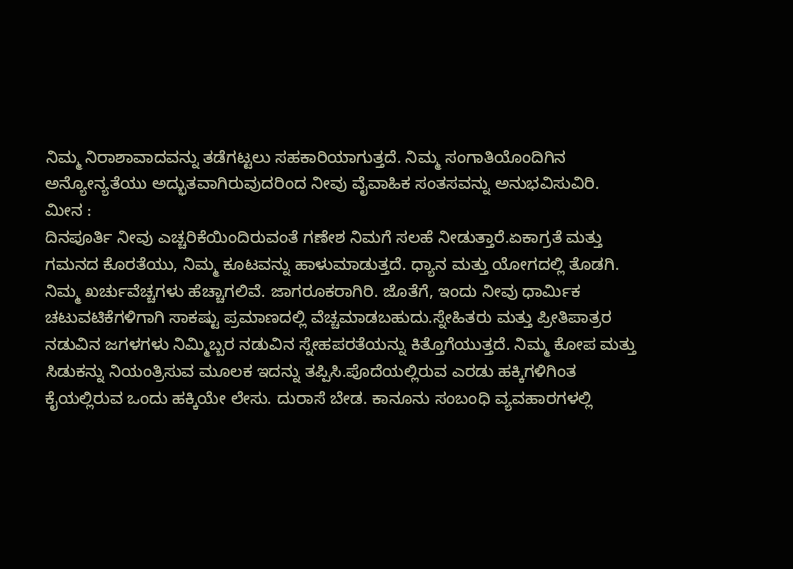ನಿಮ್ಮ ನಿರಾಶಾವಾದವನ್ನು ತಡೆಗಟ್ಟಲು ಸಹಕಾರಿಯಾಗುತ್ತದೆ. ನಿಮ್ಮ ಸಂಗಾತಿಯೊಂದಿಗಿನ ಅನ್ಯೋನ್ಯತೆಯು ಅದ್ಭುತವಾಗಿರುವುದರಿಂದ ನೀವು ವೈವಾಹಿಕ ಸಂತಸವನ್ನು ಅನುಭವಿಸುವಿರಿ.
ಮೀನ :
ದಿನಪೂರ್ತಿ ನೀವು ಎಚ್ಚರಿಕೆಯಿಂದಿರುವಂತೆ ಗಣೇಶ ನಿಮಗೆ ಸಲಹೆ ನೀಡುತ್ತಾರೆ.ಏಕಾಗ್ರತೆ ಮತ್ತು ಗಮನದ ಕೊರತೆಯು, ನಿಮ್ಮ ಕೂಟವನ್ನು ಹಾಳುಮಾಡುತ್ತದೆ. ಧ್ಯಾನ ಮತ್ತು ಯೋಗದಲ್ಲಿ ತೊಡಗಿ. ನಿಮ್ಮ ಖರ್ಚುವೆಚ್ಚಗಳು ಹೆಚ್ಚಾಗಲಿವೆ. ಜಾಗರೂಕರಾಗಿರಿ. ಜೊತೆಗೆ, ಇಂದು ನೀವು ಧಾರ್ಮಿಕ ಚಟುವಟಿಕೆಗಳಿಗಾಗಿ ಸಾಕಷ್ಟು ಪ್ರಮಾಣದಲ್ಲಿ ವೆಚ್ಚಮಾಡಬಹುದು.ಸ್ನೇಹಿತರು ಮತ್ತು ಪ್ರೀತಿಪಾತ್ರರ ನಡುವಿನ ಜಗಳಗಳು ನಿಮ್ಮಿಬ್ಬರ ನಡುವಿನ ಸ್ನೇಹಪರತೆಯನ್ನು ಕಿತ್ತೊಗೆಯುತ್ತದೆ. ನಿಮ್ಮ ಕೋಪ ಮತ್ತು ಸಿಡುಕನ್ನು ನಿಯಂತ್ರಿಸುವ ಮೂಲಕ ಇದನ್ನು ತಪ್ಪಿಸಿ.ಪೊದೆಯಲ್ಲಿರುವ ಎರಡು ಹಕ್ಕಿಗಳಿಗಿಂತ ಕೈಯಲ್ಲಿರುವ ಒಂದು ಹಕ್ಕಿಯೇ ಲೇಸು. ದುರಾಸೆ ಬೇಡ. ಕಾನೂನು ಸಂಬಂಧಿ ವ್ಯವಹಾರಗಳಲ್ಲಿ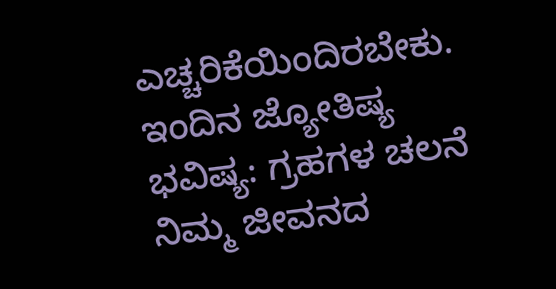ಎಚ್ಚರಿಕೆಯಿಂದಿರಬೇಕು.
ಇಂದಿನ ಜ್ಯೋತಿಷ್ಯ ಭವಿಷ್ಯ: ಗ್ರಹಗಳ ಚಲನೆ ನಿಮ್ಮ ಜೀವನದ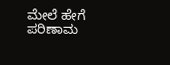ಮೇಲೆ ಹೇಗೆ ಪರಿಣಾಮ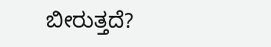ಬೀರುತ್ತದೆ?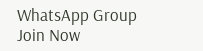WhatsApp Group
Join Now